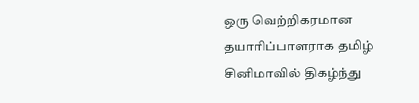ஒரு வெற்றிகரமான தயாரிப்பாளராக தமிழ் சினிமாவில் திகழ்ந்து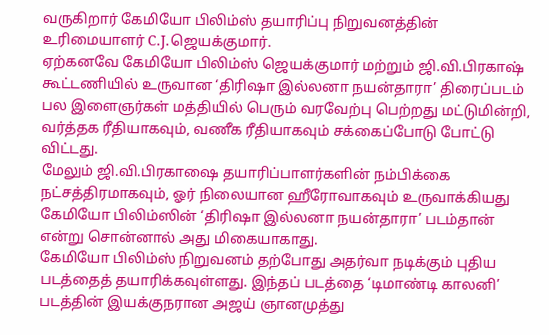வருகிறார் கேமியோ பிலிம்ஸ் தயாரிப்பு நிறுவனத்தின் உரிமையாளர் C.J.ஜெயக்குமார்.
ஏற்கனவே கேமியோ பிலிம்ஸ் ஜெயக்குமார் மற்றும் ஜி.வி.பிரகாஷ் கூட்டணியில் உருவான ‘திரிஷா இல்லனா நயன்தாரா’ திரைப்படம் பல இளைஞர்கள் மத்தியில் பெரும் வரவேற்பு பெற்றது மட்டுமின்றி, வர்த்தக ரீதியாகவும், வணீக ரீதியாகவும் சக்கைப்போடு போட்டு விட்டது.
மேலும் ஜி.வி.பிரகாஷை தயாரிப்பாளர்களின் நம்பிக்கை நட்சத்திரமாகவும், ஓர் நிலையான ஹீரோவாகவும் உருவாக்கியது கேமியோ பிலிம்ஸின் ‘திரிஷா இல்லனா நயன்தாரா’ படம்தான் என்று சொன்னால் அது மிகையாகாது.
கேமியோ பிலிம்ஸ் நிறுவனம் தற்போது அதர்வா நடிக்கும் புதிய படத்தைத் தயாரிக்கவுள்ளது. இந்தப் படத்தை ‘டிமாண்டி காலனி’ படத்தின் இயக்குநரான அஜய் ஞானமுத்து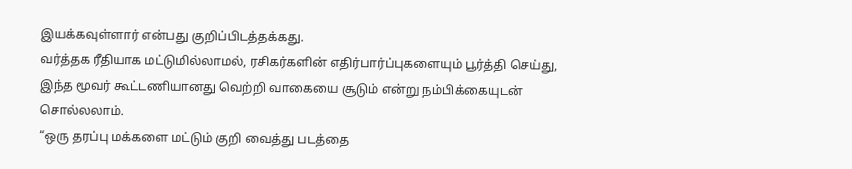இயக்கவுள்ளார் என்பது குறிப்பிடத்தக்கது.
வர்த்தக ரீதியாக மட்டுமில்லாமல், ரசிகர்களின் எதிர்பார்ப்புகளையும் பூர்த்தி செய்து, இந்த மூவர் கூட்டணியானது வெற்றி வாகையை சூடும் என்று நம்பிக்கையுடன் சொல்லலாம்.
“ஒரு தரப்பு மக்களை மட்டும் குறி வைத்து படத்தை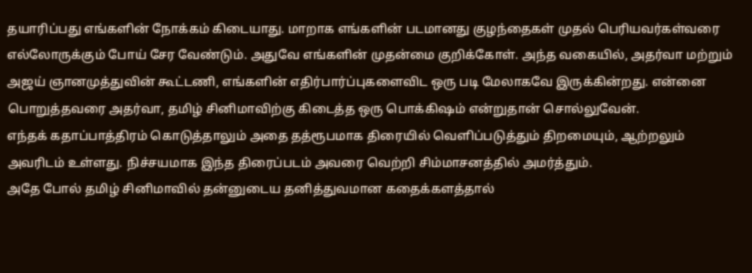தயாரிப்பது எங்களின் நோக்கம் கிடையாது. மாறாக எங்களின் படமானது குழந்தைகள் முதல் பெரியவர்கள்வரை எல்லோருக்கும் போய் சேர வேண்டும். அதுவே எங்களின் முதன்மை குறிக்கோள். அந்த வகையில், அதர்வா மற்றும் அஜய் ஞானமுத்துவின் கூட்டணி, எங்களின் எதிர்பார்ப்புகளைவிட ஒரு படி மேலாகவே இருக்கின்றது. என்னை பொறுத்தவரை அதர்வா, தமிழ் சினிமாவிற்கு கிடைத்த ஒரு பொக்கிஷம் என்றுதான் சொல்லுவேன்.
எந்தக் கதாப்பாத்திரம் கொடுத்தாலும் அதை தத்ரூபமாக திரையில் வெளிப்படுத்தும் திறமையும், ஆற்றலும் அவரிடம் உள்ளது. நிச்சயமாக இந்த திரைப்படம் அவரை வெற்றி சிம்மாசனத்தில் அமர்த்தும்.
அதே போல் தமிழ் சினிமாவில் தன்னுடைய தனித்துவமான கதைக்களத்தால்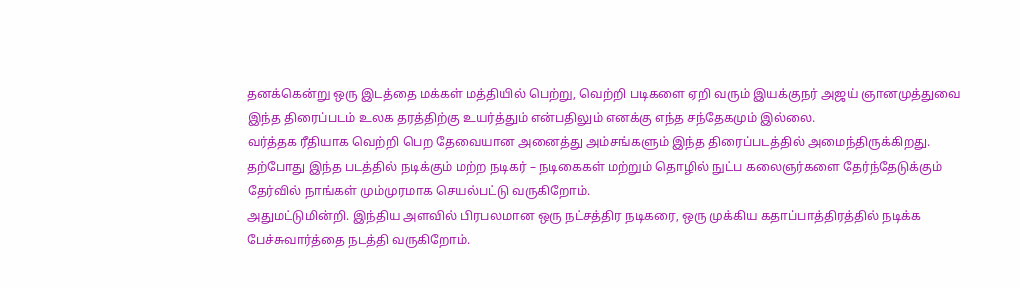தனக்கென்று ஒரு இடத்தை மக்கள் மத்தியில் பெற்று, வெற்றி படிகளை ஏறி வரும் இயக்குநர் அஜய் ஞானமுத்துவை இந்த திரைப்படம் உலக தரத்திற்கு உயர்த்தும் என்பதிலும் எனக்கு எந்த சந்தேகமும் இல்லை.
வர்த்தக ரீதியாக வெற்றி பெற தேவையான அனைத்து அம்சங்களும் இந்த திரைப்படத்தில் அமைந்திருக்கிறது. தற்போது இந்த படத்தில் நடிக்கும் மற்ற நடிகர் – நடிகைகள் மற்றும் தொழில் நுட்ப கலைஞர்களை தேர்ந்தேடுக்கும் தேர்வில் நாங்கள் மும்முரமாக செயல்பட்டு வருகிறோம்.
அதுமட்டுமின்றி. இந்திய அளவில் பிரபலமான ஒரு நட்சத்திர நடிகரை, ஒரு முக்கிய கதாப்பாத்திரத்தில் நடிக்க பேச்சுவார்த்தை நடத்தி வருகிறோம்.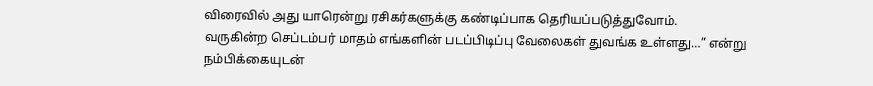விரைவில் அது யாரென்று ரசிகர்களுக்கு கண்டிப்பாக தெரியப்படுத்துவோம்.
வருகின்ற செப்டம்பர் மாதம் எங்களின் படப்பிடிப்பு வேலைகள் துவங்க உள்ளது…” என்று நம்பிக்கையுடன்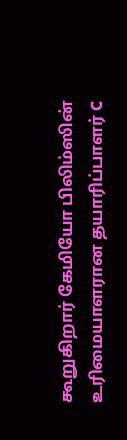கூறுகிறார் கேமியோ பிலிம்ஸின் உரிமையாளரான தயாரிப்பாளர் C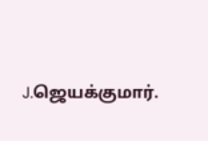J.ஜெயக்குமார்.